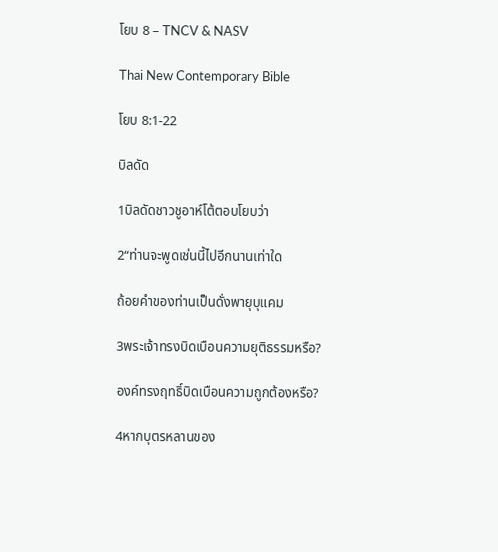โยบ 8 – TNCV & NASV

Thai New Contemporary Bible

โยบ 8:1-22

บิลดัด

1บิลดัดชาวชูอาห์โต้ตอบโยบว่า

2“ท่านจะพูดเช่นนี้ไปอีกนานเท่าใด

ถ้อยคำของท่านเป็นดั่งพายุบุแคม

3พระเจ้าทรงบิดเบือนความยุติธรรมหรือ?

องค์ทรงฤทธิ์บิดเบือนความถูกต้องหรือ?

4หากบุตรหลานของ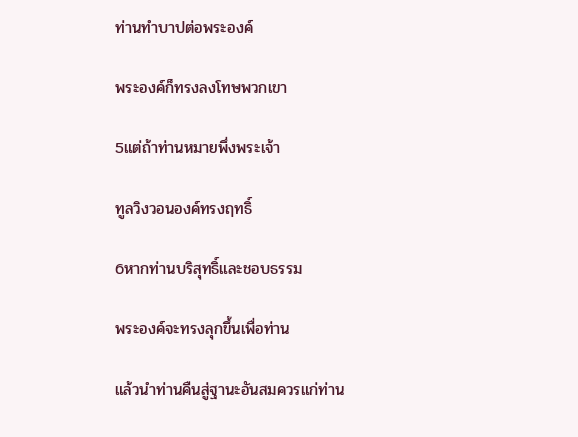ท่านทำบาปต่อพระองค์

พระองค์ก็ทรงลงโทษพวกเขา

5แต่ถ้าท่านหมายพึ่งพระเจ้า

ทูลวิงวอนองค์ทรงฤทธิ์

6หากท่านบริสุทธิ์และชอบธรรม

พระองค์จะทรงลุกขึ้นเพื่อท่าน

แล้วนำท่านคืนสู่ฐานะอันสมควรแก่ท่าน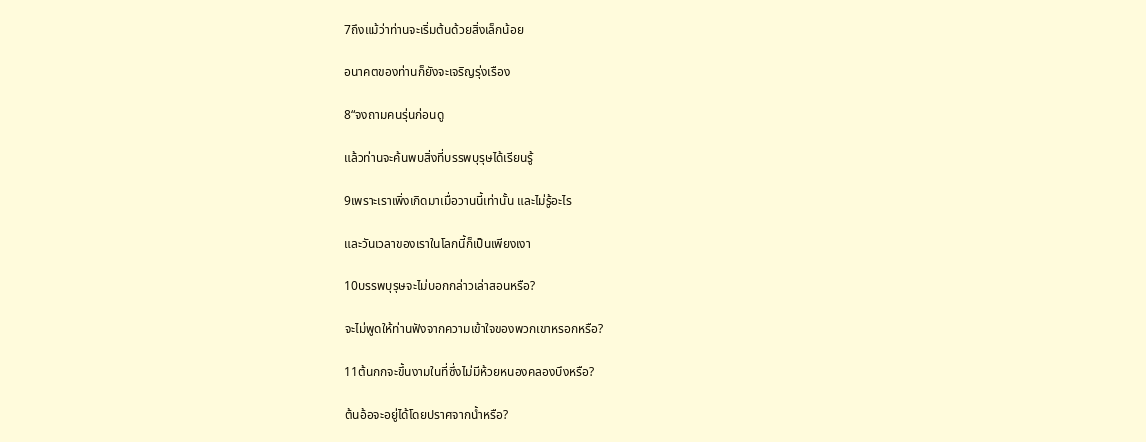7ถึงแม้ว่าท่านจะเริ่มต้นด้วยสิ่งเล็กน้อย

อนาคตของท่านก็ยังจะเจริญรุ่งเรือง

8“จงถามคนรุ่นก่อนดู

แล้วท่านจะค้นพบสิ่งที่บรรพบุรุษได้เรียนรู้

9เพราะเราเพิ่งเกิดมาเมื่อวานนี้เท่านั้น และไม่รู้อะไร

และวันเวลาของเราในโลกนี้ก็เป็นเพียงเงา

10บรรพบุรุษจะไม่บอกกล่าวเล่าสอนหรือ?

จะไม่พูดให้ท่านฟังจากความเข้าใจของพวกเขาหรอกหรือ?

11ต้นกกจะขึ้นงามในที่ซึ่งไม่มีห้วยหนองคลองบึงหรือ?

ต้นอ้อจะอยู่ได้โดยปราศจากน้ำหรือ?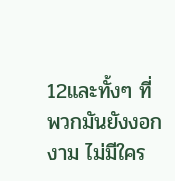12และทั้งๆ ที่พวกมันยังงอกงาม ไม่มีใคร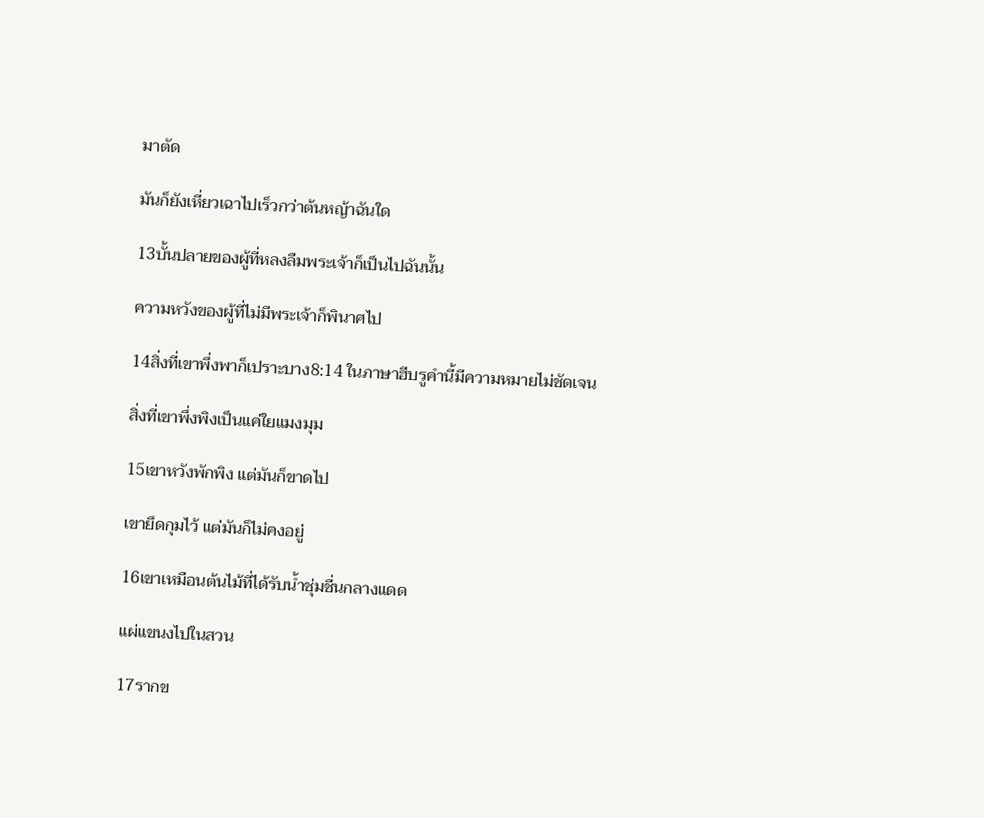มาตัด

มันก็ยังเหี่ยวเฉาไปเร็วกว่าต้นหญ้าฉันใด

13บั้นปลายของผู้ที่หลงลืมพระเจ้าก็เป็นไปฉันนั้น

ความหวังของผู้ที่ไม่มีพระเจ้าก็พินาศไป

14สิ่งที่เขาพึ่งพาก็เปราะบาง8:14 ในภาษาฮีบรูคำนี้มีความหมายไม่ชัดเจน

สิ่งที่เขาพึ่งพิงเป็นแค่ใยแมงมุม

15เขาหวังพักพิง แต่มันก็ขาดไป

เขายึดกุมไว้ แต่มันก็ไม่คงอยู่

16เขาเหมือนต้นไม้ที่ได้รับน้ำชุ่มชื่นกลางแดด

แผ่แขนงไปในสวน

17รากข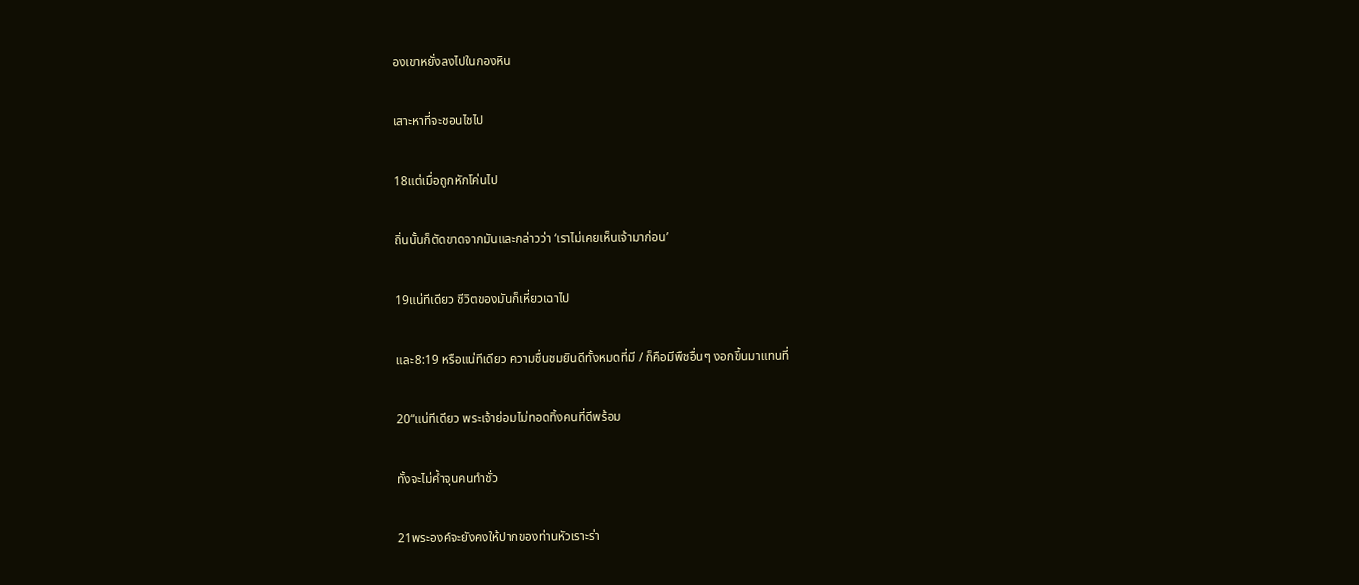องเขาหยั่งลงไปในกองหิน

เสาะหาที่จะชอนไชไป

18แต่เมื่อถูกหักโค่นไป

ถิ่นนั้นก็ตัดขาดจากมันและกล่าวว่า ‘เราไม่เคยเห็นเจ้ามาก่อน’

19แน่ทีเดียว ชีวิตของมันก็เหี่ยวเฉาไป

และ8:19 หรือแน่ทีเดียว ความชื่นชมยินดีทั้งหมดที่มี / ก็คือมีพืชอื่นๆ งอกขึ้นมาแทนที่

20“แน่ทีเดียว พระเจ้าย่อมไม่ทอดทิ้งคนที่ดีพร้อม

ทั้งจะไม่ค้ำจุนคนทำชั่ว

21พระองค์จะยังคงให้ปากของท่านหัวเราะร่า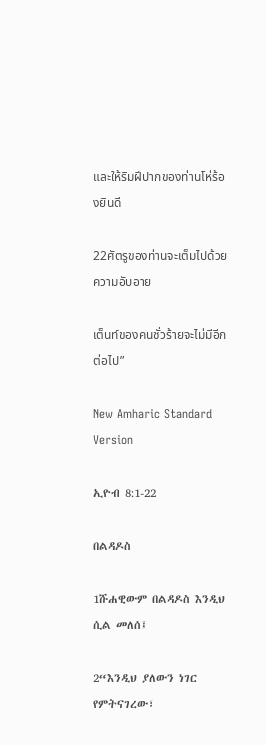และให้ริมฝีปากของท่านโห่ร้องยินดี

22ศัตรูของท่านจะเต็มไปด้วยความอับอาย

เต็นท์ของคนชั่วร้ายจะไม่มีอีกต่อไป”

New Amharic Standard Version

ኢዮብ 8:1-22

በልዳዶስ

1ሹሐዊውም በልዳዶስ እንዲህ ሲል መለሰ፤

2“እንዲህ ያለውን ነገር የምትናገረው፣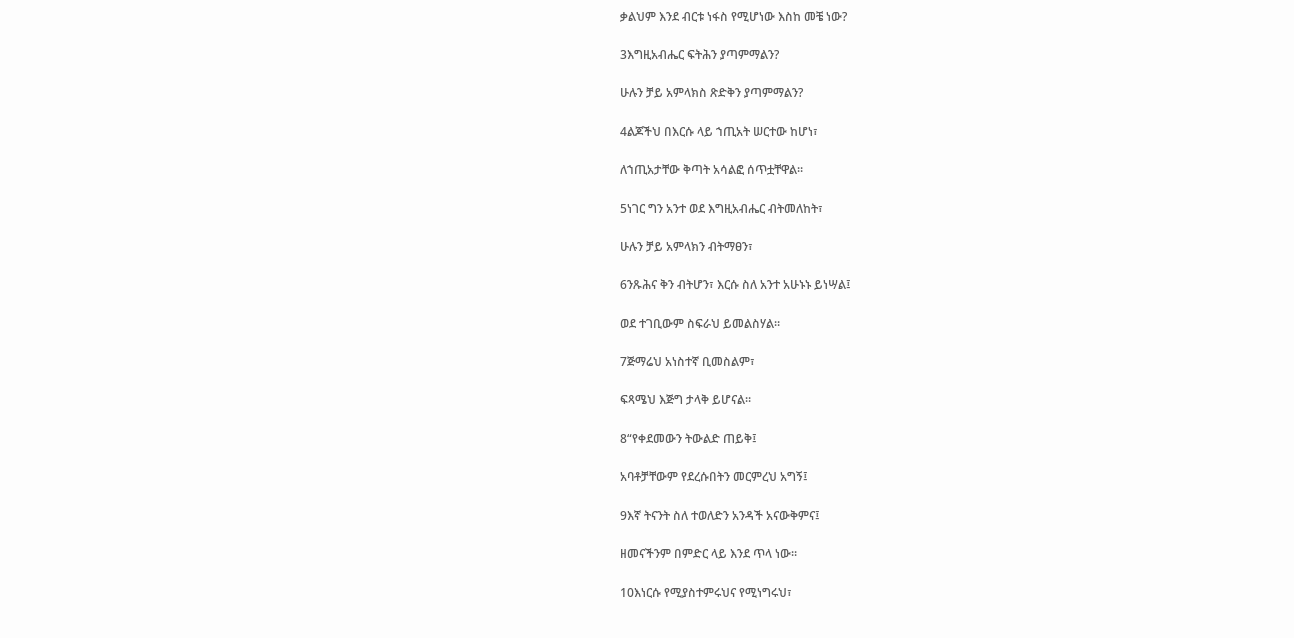ቃልህም እንደ ብርቱ ነፋስ የሚሆነው እስከ መቼ ነው?

3እግዚአብሔር ፍትሕን ያጣምማልን?

ሁሉን ቻይ አምላክስ ጽድቅን ያጣምማልን?

4ልጆችህ በእርሱ ላይ ኀጢአት ሠርተው ከሆነ፣

ለኀጢአታቸው ቅጣት አሳልፎ ሰጥቷቸዋል።

5ነገር ግን አንተ ወደ እግዚአብሔር ብትመለከት፣

ሁሉን ቻይ አምላክን ብትማፀን፣

6ንጹሕና ቅን ብትሆን፣ እርሱ ስለ አንተ አሁኑኑ ይነሣል፤

ወደ ተገቢውም ስፍራህ ይመልስሃል።

7ጅማሬህ አነስተኛ ቢመስልም፣

ፍጻሜህ እጅግ ታላቅ ይሆናል።

8“የቀደመውን ትውልድ ጠይቅ፤

አባቶቻቸውም የደረሱበትን መርምረህ አግኝ፤

9እኛ ትናንት ስለ ተወለድን አንዳች አናውቅምና፤

ዘመናችንም በምድር ላይ እንደ ጥላ ነው።

10እነርሱ የሚያስተምሩህና የሚነግሩህ፣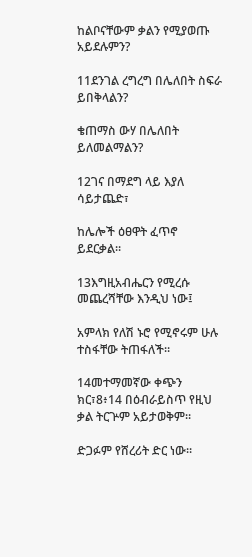ከልቦናቸውም ቃልን የሚያወጡ አይደሉምን?

11ደንገል ረግረግ በሌለበት ስፍራ ይበቅላልን?

ቄጠማስ ውሃ በሌለበት ይለመልማልን?

12ገና በማደግ ላይ እያለ ሳይታጨድ፣

ከሌሎች ዕፀዋት ፈጥኖ ይደርቃል።

13እግዚአብሔርን የሚረሱ መጨረሻቸው እንዲህ ነው፤

አምላክ የለሽ ኑሮ የሚኖሩም ሁሉ ተስፋቸው ትጠፋለች።

14መተማመኛው ቀጭን ክር፣8፥14 በዕብራይስጥ የዚህ ቃል ትርጕም አይታወቅም።

ድጋፉም የሸረሪት ድር ነው።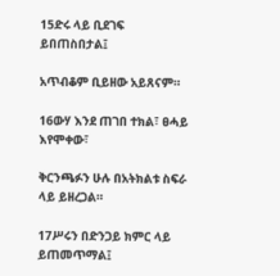15ድሩ ላይ ቢደገፍ ይበጠስበታል፤

አጥብቆም ቢይዘው አይጸናም።

16ውሃ እንደ ጠገበ ተክል፣ ፀሓይ እየሞቀው፣

ቅርንጫፉን ሁሉ በአትክልቱ ስፍራ ላይ ይዘረጋል።

17ሥሩን በድንጋይ ክምር ላይ ይጠመጥማል፤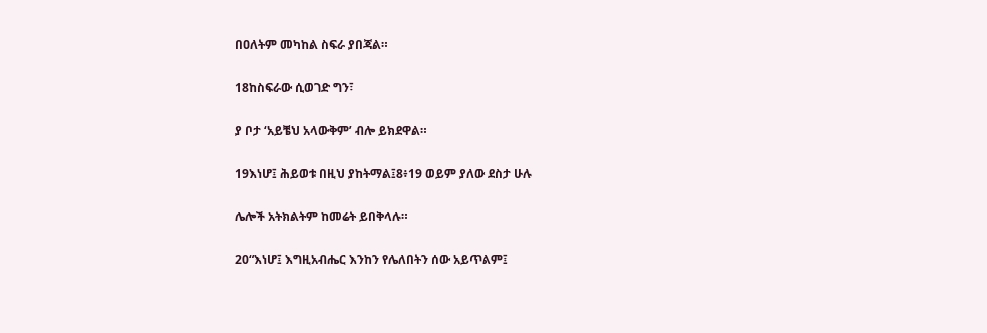በዐለትም መካከል ስፍራ ያበጃል።

18ከስፍራው ሲወገድ ግን፣

ያ ቦታ ‘አይቼህ አላውቅም’ ብሎ ይክደዋል።

19እነሆ፤ ሕይወቱ በዚህ ያከትማል፤8፥19 ወይም ያለው ደስታ ሁሉ

ሌሎች አትክልትም ከመሬት ይበቅላሉ።

20“እነሆ፤ እግዚአብሔር እንከን የሌለበትን ሰው አይጥልም፤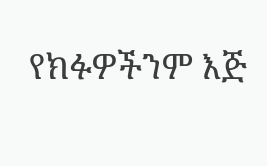የክፉዎችንም እጅ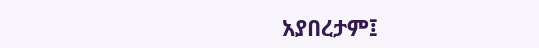አያበረታም፤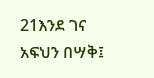21እንደ ገና አፍህን በሣቅ፤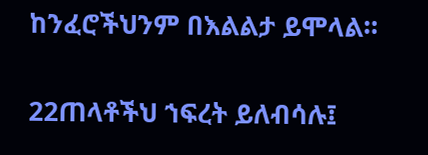ከንፈሮችህንም በእልልታ ይሞላል።

22ጠላቶችህ ኀፍረት ይለብሳሉ፤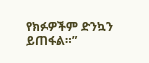የክፉዎችም ድንኳን ይጠፋል።”